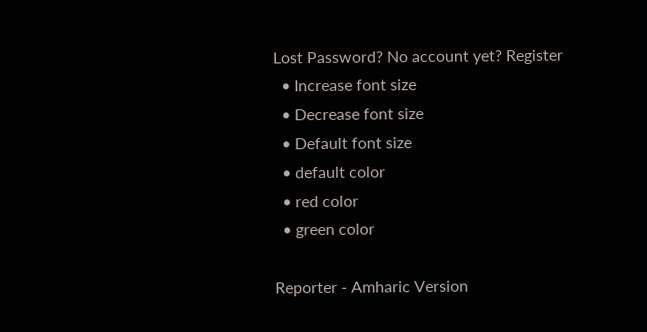Lost Password? No account yet? Register
  • Increase font size
  • Decrease font size
  • Default font size
  • default color
  • red color
  • green color

Reporter - Amharic Version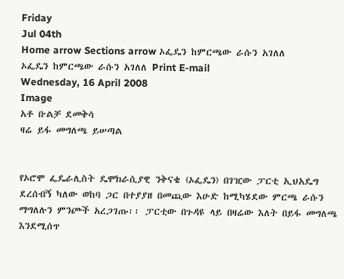Friday
Jul 04th
Home arrow Sections arrow ኦፌዴን ከምርጫው ራሱን አገለለ
ኦፌዴን ከምርጫው ራሱን አገለለ Print E-mail
Wednesday, 16 April 2008
Image
አቶ ቡልቻ ደመቅሳ
ዛሬ ይፋ መግለጫ ይሠጣል


የኦሮሞ ፌዴራሊስት ዴሞክራሲያዊ ንቅናቄ (ኦፌዴን) በገዢው ፓርቲ ኢህአዴግ ደረሰብኝ ካለው ወከባ ጋር በተያያዘ በመጪው እሁድ ከሚካሄደው ምርጫ ራሱን ማግለሉን ምንጮች አረጋገጡ፡፡ ፓርቲው በጉዳዩ ላይ በዛሬው እለት በይፋ መግለጫ እንደሚሰጥ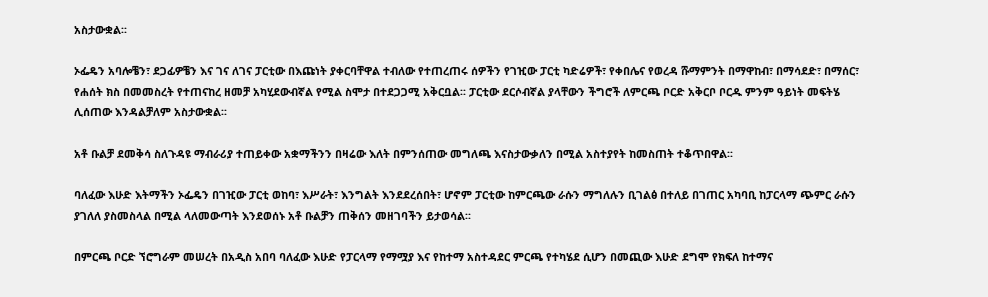አስታውቋል፡፡

ኦፌዴን አባሎቼን፣ ደጋፊዎቼን እና ገና ለገና ፓርቲው በእጩነት ያቀርባቸዋል ተብለው የተጠረጠሩ ሰዎችን የገዢው ፓርቲ ካድሬዎች፣ የቀበሌና የወረዳ ሹማምንት በማዋከብ፣ በማሳደድ፣ በማሰር፣ የሐሰት ክስ በመመስረት የተጠናከረ ዘመቻ አካሂደውብኛል የሚል ስሞታ በተደጋጋሚ አቅርቧል፡፡ ፓርቲው ደርሶብኛል ያላቸውን ችግሮች ለምርጫ ቦርድ አቅርቦ ቦርዱ ምንም ዓይነት መፍትሄ ሊሰጠው እንዳልቻለም አስታውቋል፡፡

አቶ ቡልቻ ደመቅሳ ስለጉዳዩ ማብራሪያ ተጠይቀው አቋማችንን በዛሬው እለት በምንሰጠው መግለጫ እናስታውቃለን በሚል አስተያየት ከመስጠት ተቆጥበዋል፡፡

ባለፈው እሁድ እትማችን ኦፌዴን በገዢው ፓርቲ ወከባ፣ እሥራት፣ እንግልት እንደደረሰበት፣ ሆኖም ፓርቲው ከምርጫው ራሱን ማግለሉን ቢገልፅ በተለይ በገጠር አካባቢ ከፓርላማ ጭምር ራሱን ያገለለ ያስመስላል በሚል ላለመውጣት እንደወሰኑ አቶ ቡልቻን ጠቅሰን መዘገባችን ይታወሳል፡፡

በምርጫ ቦርድ ኘሮግራም መሠረት በአዲስ አበባ ባለፈው እሁድ የፓርላማ የማሟያ እና የከተማ አስተዳደር ምርጫ የተካሄደ ሲሆን በመጪው እሁድ ደግሞ የክፍለ ከተማና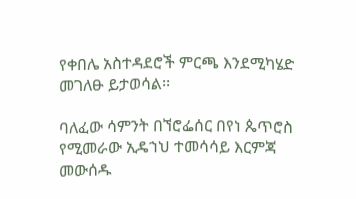የቀበሌ አስተዳደሮች ምርጫ እንደሚካሄድ መገለፁ ይታወሳል፡፡

ባለፈው ሳምንት በኘሮፌሰር በየነ ጴጥሮስ የሚመራው ኢዴኀህ ተመሳሳይ እርምጃ መውሰዱ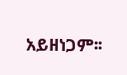አይዘነጋም፡፡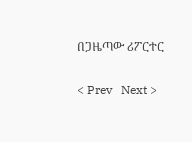በጋዜጣው ሪፖርተር

< Prev   Next >